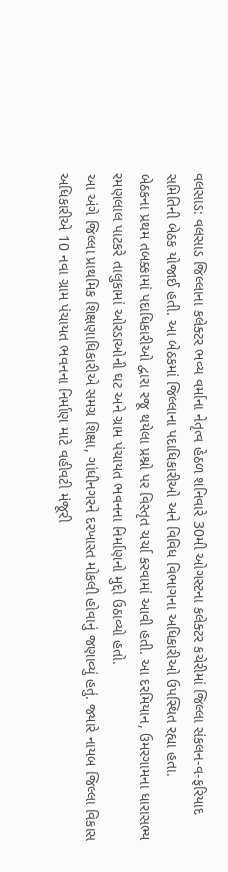વલસાડ: વલસાડ જિલ્લાના કલેક્ટર ભવ્ય વર્માના નેતૃત્વ હેઠળ શનિવારે 30મી ઓગસ્ટના કલેક્ટર કચેરીમાં જિલ્લા સંકલન-વ-ફરિયાદ સમિતિની બેઠક યોજાઈ હતી. આ બેઠકમાં જિલ્લાના પદાધિકારીઓ અને વિવિધ વિભાગના અધિકારીઓ ઉપસ્થિત રહ્યા હતા.
બેઠકના પ્રથમ તબક્કામાં પદાધિકારીઓ દ્વારા રજૂ થયેલા પ્રશ્નો પર વિસ્તૃત ચર્ચા કરવામાં આવી હતી. આ દરમિયાન, ઉમરગામના ધારાસભ્ય રમણલાલ પાટકરે તાલુકામાં ઓરડાઓની ઘટ અને ગ્રામ પંચાયત ભવનના નિર્માણનો મુદ્દો ઉઠાવ્યો હતો.
આ અંગે જિલ્લા પ્રાથમિક શિક્ષણાધિકારીએ સમગ્ર શિક્ષા, ગાંધીનગરને દરખાસ્ત મોકલી હોવાનું જણાવ્યું હતું. જ્યારે નાયબ જિલ્લા વિકાસ અધિકારીએ 10 નવા ગ્રામ પંચાયત ભવનના નિર્માણ માટે વહીવટી મંજૂરી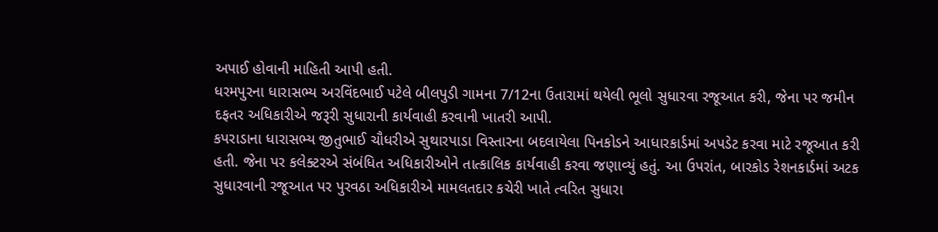અપાઈ હોવાની માહિતી આપી હતી.
ધરમપુરના ધારાસભ્ય અરવિંદભાઈ પટેલે બીલપુડી ગામના 7/12ના ઉતારામાં થયેલી ભૂલો સુધારવા રજૂઆત કરી, જેના પર જમીન દફતર અધિકારીએ જરૂરી સુધારાની કાર્યવાહી કરવાની ખાતરી આપી.
કપરાડાના ધારાસભ્ય જીતુભાઈ ચૌધરીએ સુથારપાડા વિસ્તારના બદલાયેલા પિનકોડને આધારકાર્ડમાં અપડેટ કરવા માટે રજૂઆત કરી હતી. જેના પર કલેક્ટરએ સંબંધિત અધિકારીઓને તાત્કાલિક કાર્યવાહી કરવા જણાવ્યું હતું. આ ઉપરાંત, બારકોડ રેશનકાર્ડમાં અટક સુધારવાની રજૂઆત પર પુરવઠા અધિકારીએ મામલતદાર કચેરી ખાતે ત્વરિત સુધારા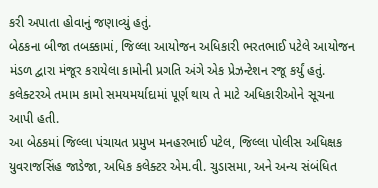કરી અપાતા હોવાનું જણાવ્યું હતું.
બેઠકના બીજા તબક્કામાં, જિલ્લા આયોજન અધિકારી ભરતભાઈ પટેલે આયોજન મંડળ દ્વારા મંજૂર કરાયેલા કામોની પ્રગતિ અંગે એક પ્રેઝન્ટેશન રજૂ કર્યું હતું. કલેક્ટરએ તમામ કામો સમયમર્યાદામાં પૂર્ણ થાય તે માટે અધિકારીઓને સૂચના આપી હતી.
આ બેઠકમાં જિલ્લા પંચાયત પ્રમુખ મનહરભાઈ પટેલ, જિલ્લા પોલીસ અધિક્ષક યુવરાજસિંહ જાડેજા, અધિક કલેક્ટર એમ.વી. ચુડાસમા, અને અન્ય સંબંધિત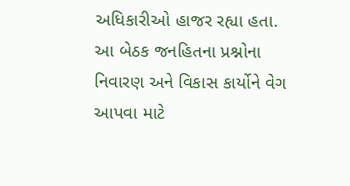અધિકારીઓ હાજર રહ્યા હતા.
આ બેઠક જનહિતના પ્રશ્નોના નિવારણ અને વિકાસ કાર્યોને વેગ આપવા માટે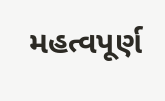મહત્વપૂર્ણ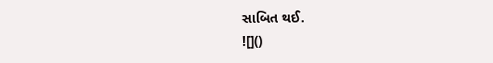સાબિત થઈ.
![]()